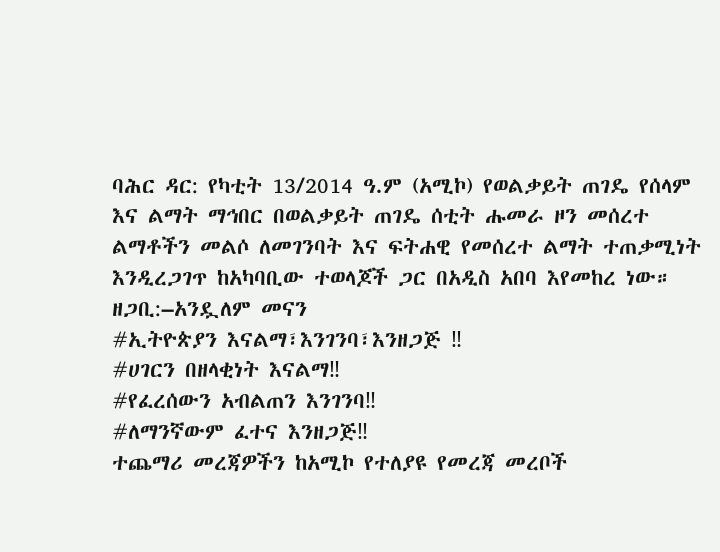ባሕር ዳር: የካቲት 13/2014 ዓ.ም (አሚኮ) የወልቃይት ጠገዴ የሰላም እና ልማት ማኅበር በወልቃይት ጠገዴ ሰቲት ሑመራ ዞን መሰረተ ልማቶችን መልሶ ለመገንባት እና ፍትሐዊ የመሰረተ ልማት ተጠቃሚነት እንዲረጋገጥ ከአካባቢው ተወላጆች ጋር በአዲስ አበባ እየመከረ ነው።
ዘጋቢ:–አንዷለም መናን
#ኢትዮጵያን እናልማ፣እንገንባ፣እንዘጋጅ ‼
#ሀገርን በዘላቂነት እናልማ‼
#የፈረሰውን አብልጠን እንገንባ‼
#ለማንኛውም ፈተና እንዘጋጅ‼
ተጨማሪ መረጃዎችን ከአሚኮ የተለያዩ የመረጃ መረቦች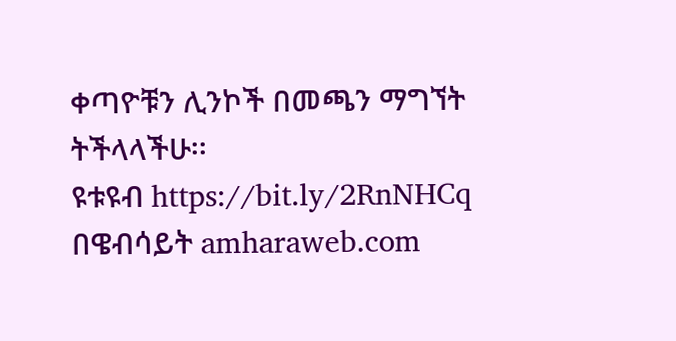ቀጣዮቹን ሊንኮች በመጫን ማግኘት ትችላላችሁ፡፡
ዩቱዩብ https://bit.ly/2RnNHCq
በዌብሳይት amharaweb.com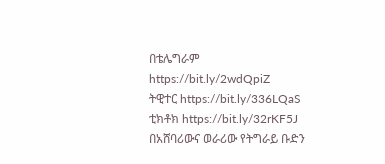በቴሌግራም https://bit.ly/2wdQpiZ
ትዊተር https://bit.ly/336LQaS
ቲክቶክ https://bit.ly/32rKF5J
በአሸባሪውና ወራሪው የትግራይ ቡድን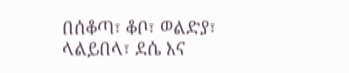በሰቆጣ፣ ቆቦ፣ ወልድያ፣ ላልይበላ፣ ደሴ እና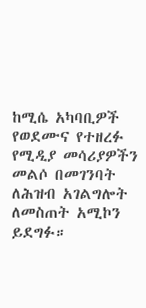ከሚሴ አካባቢዎች የወደሙና የተዘረፉ የሚዲያ መሳሪያዎችን መልሶ በመገንባት ለሕዝብ አገልግሎት ለመስጠት አሚኮን ይደግፉ።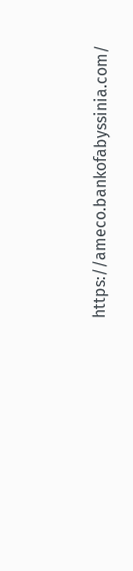https://ameco.bankofabyssinia.com/